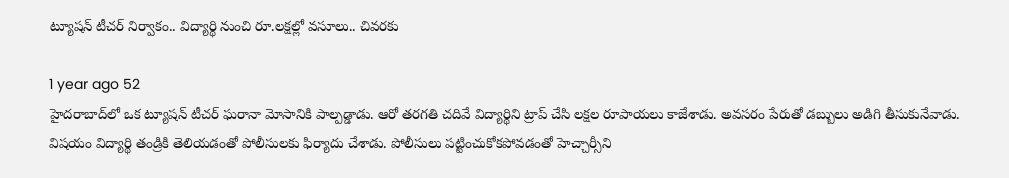ట్యూషన్ టీచర్ నిర్వాకం.. విద్యార్థి నుంచి రూ.లక్షల్లో వసూలు.. చివరకు

1 year ago 52
హైదరాబాద్‌లో ఒక ట్యూషన్ టీచర్ ఘరానా మోసానికి పాల్పడ్డాడు. ఆరో తరగతి చదివే విద్యార్థిని ట్రాప్ చేసి లక్షల రూపాయలు కాజేశాడు. అవసరం పేరుతో డబ్బులు అడిగి తీసుకునేవాడు. విషయం విద్యార్థి తండ్రికి తెలియడంతో పోలీసులకు ఫిర్యాదు చేశాడు. పోలీసులు పట్టించుకోకపోవడంతో హెచ్చార్సీని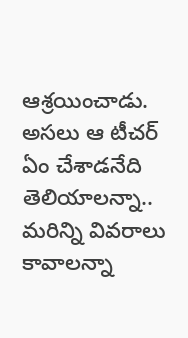ఆశ్రయించాడు. అసలు ఆ టీచర్ ఏం చేశాడనేది తెలియాలన్నా.. మరిన్ని వివరాలు కావాలన్నా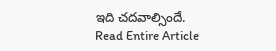ఇది చదవాల్సిందే.
Read Entire Article